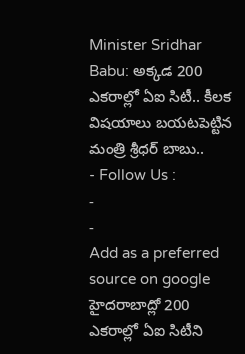Minister Sridhar Babu: అక్కడ 200 ఎకరాల్లో ఏఐ సిటీ.. కీలక విషయాలు బయటపెట్టిన మంత్రి శ్రీధర్ బాబు..
- Follow Us :
-
-
Add as a preferred
source on google
హైదరాబాద్లో 200 ఎకరాల్లో ఏఐ సిటీని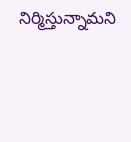నిర్మిస్తున్నామని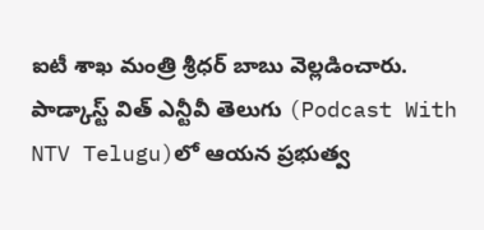ఐటీ శాఖ మంత్రి శ్రీధర్ బాబు వెల్లడించారు. పాడ్కాస్ట్ విత్ ఎన్టీవీ తెలుగు (Podcast With NTV Telugu)లో ఆయన ప్రభుత్వ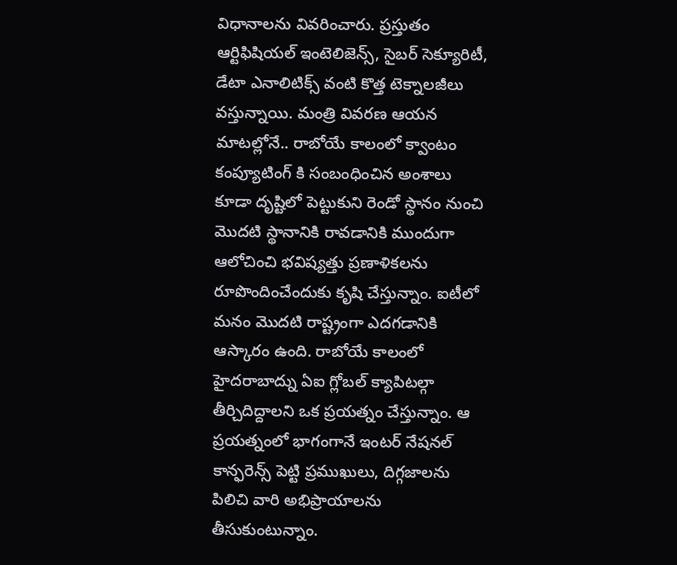విధానాలను వివరించారు. ప్రస్తుతం ఆర్టిఫిషియల్ ఇంటెలిజెన్స్, సైబర్ సెక్యూరిటీ, డేటా ఎనాలిటిక్స్ వంటి కొత్త టెక్నాలజీలు వస్తున్నాయి. మంత్రి వివరణ ఆయన మాటల్లోనే.. రాబోయే కాలంలో క్వాంటం కంప్యూటింగ్ కి సంబంధించిన అంశాలు కూడా దృష్టిలో పెట్టుకుని రెండో స్థానం నుంచి మొదటి స్థానానికి రావడానికి ముందుగా ఆలోచించి భవిష్యత్తు ప్రణాళికలను రూపొందించేందుకు కృషి చేస్తున్నాం. ఐటీలో మనం మొదటి రాష్ట్రంగా ఎదగడానికి ఆస్కారం ఉంది. రాబోయే కాలంలో హైదరాబాద్ను ఏఐ గ్లోబల్ క్యాపిటల్గా తీర్చిదిద్దాలని ఒక ప్రయత్నం చేస్తున్నాం. ఆ ప్రయత్నంలో భాగంగానే ఇంటర్ నేషనల్ కాన్ఫరెన్స్ పెట్టి ప్రముఖులు, దిగ్గజాలను పిలిచి వారి అభిప్రాయాలను తీసుకుంటున్నాం.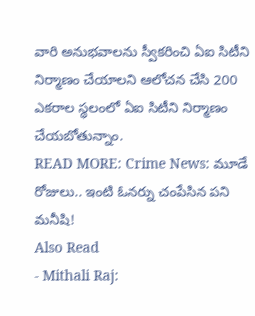వారి అనుభవాలను స్వీకరించి ఏఐ సిటీని నిర్మాణం చేయాలని ఆలోచన చేసి 200 ఎకరాల స్థలంలో ఏఐ సిటీని నిర్మాణం చేయబోతున్నాం.
READ MORE: Crime News: మూడే రోజులు.. ఇంటి ఓనర్ను చంపేసిన పని మనీషి!
Also Read
- Mithali Raj: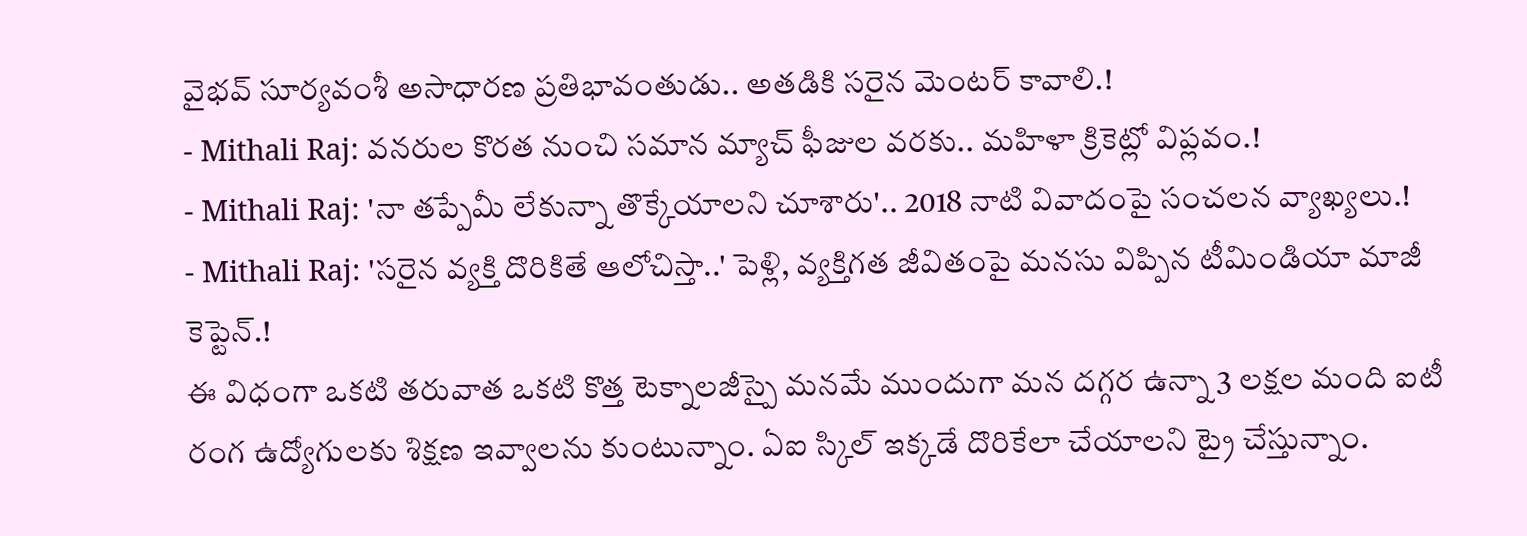వైభవ్ సూర్యవంశీ అసాధారణ ప్రతిభావంతుడు.. అతడికి సరైన మెంటర్ కావాలి.!
- Mithali Raj: వనరుల కొరత నుంచి సమాన మ్యాచ్ ఫీజుల వరకు.. మహిళా క్రికెట్లో విప్లవం.!
- Mithali Raj: 'నా తప్పేమీ లేకున్నా తొక్కేయాలని చూశారు'.. 2018 నాటి వివాదంపై సంచలన వ్యాఖ్యలు.!
- Mithali Raj: 'సరైన వ్యక్తి దొరికితే ఆలోచిస్తా..' పెళ్లి, వ్యక్తిగత జీవితంపై మనసు విప్పిన టీమిండియా మాజీ కెప్టెన్.!
ఈ విధంగా ఒకటి తరువాత ఒకటి కొత్త టెక్నాలజీస్పై మనమే ముందుగా మన దగ్గర ఉన్నా 3 లక్షల మంది ఐటీ రంగ ఉద్యోగులకు శిక్షణ ఇవ్వాలను కుంటున్నాం. ఏఐ స్కిల్ ఇక్కడే దొరికేలా చేయాలని ట్రై చేస్తున్నాం.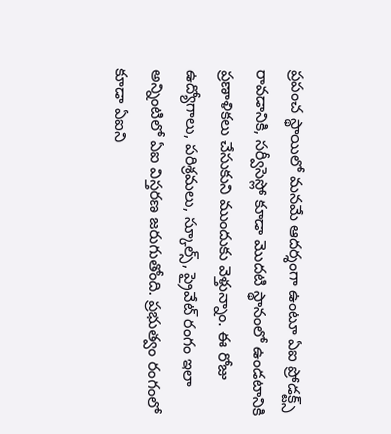ప్రపంచ స్థాయిలో మనమే ఆదర్శంగా ఉంటూ ఏఐ ప్రోడక్ట్స్ రావడానికి, సర్వీసెస్లో కూడా మొదటి స్థానంలో ఉండటానికి ప్రణాళికలు చేసుకుని ముందుకు వెళ్తున్నాం. ఈ రోజు ఉద్యోగాలు, పరిశ్రమలు, స్కూల్స్, ప్రైవేట్ రంగం ఇలా అన్నింటిలో ఏఐ విస్తరణ జరుగుతోంది. ప్రభుత్వం రంగంలో కూడా ఏఐని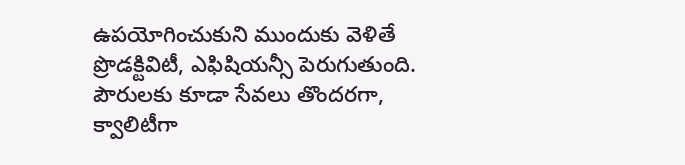ఉపయోగించుకుని ముందుకు వెళితే ప్రొడక్టివిటీ, ఎఫిషియన్సీ పెరుగుతుంది. పౌరులకు కూడా సేవలు తొందరగా, క్వాలిటీగా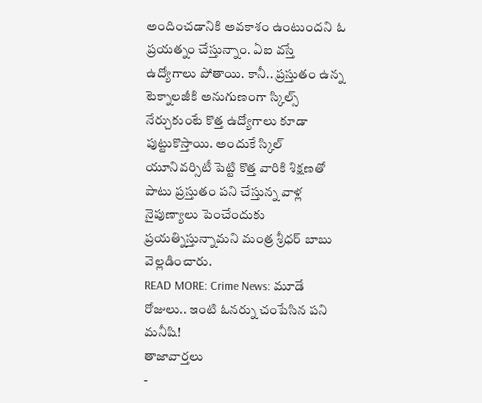అందించడానికి అవకాశం ఉంటుందని ఓ ప్రయత్నం చేస్తున్నాం. ఏఐ వస్తే ఉద్యోగాలు పోతాయి. కానీ.. ప్రస్తుతం ఉన్న టెక్నాలజీకి అనుగుణంగా స్కిల్స్ నేర్చుకుంటే కొత్త ఉద్యోగాలు కూడా పుట్టుకొస్తాయి. అందుకే స్కిల్ యూనివర్సిటీ పెట్టి కొత్త వారికి శిక్షణతో పాటు ప్రస్తుతం పని చేస్తున్న వాళ్ల నైపుణ్యాలు పెంచేందుకు ప్రయత్నిస్తున్నామని మంత్ర శ్రీధర్ బాబు వెల్లడించారు.
READ MORE: Crime News: మూడే రోజులు.. ఇంటి ఓనర్ను చంపేసిన పని మనీషి!
తాజావార్తలు
-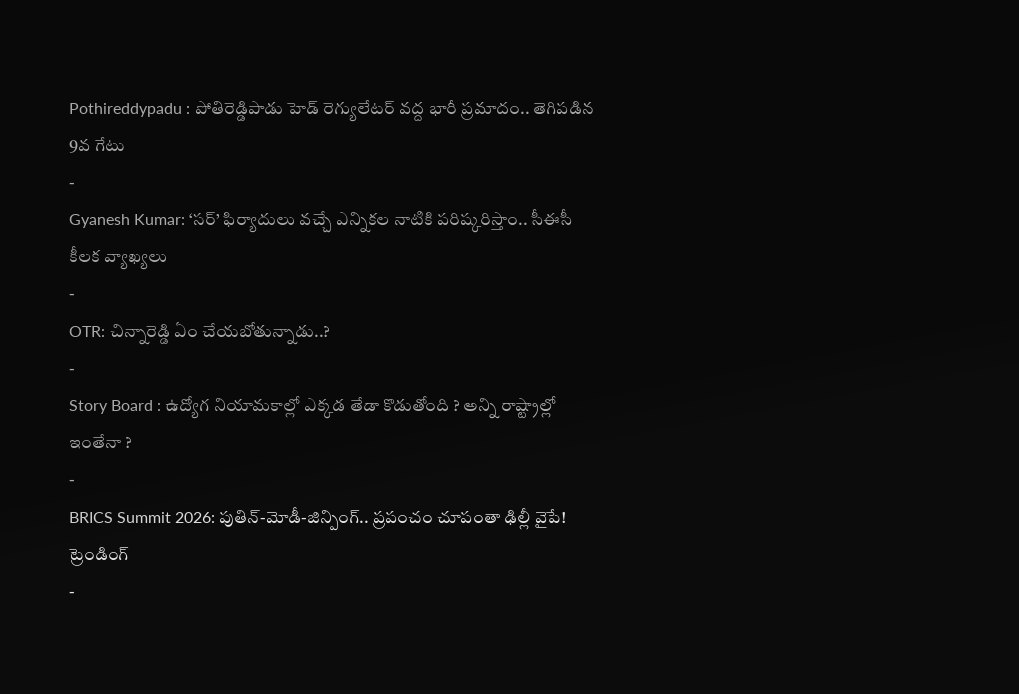Pothireddypadu : పోతిరెడ్డిపాడు హెడ్ రెగ్యులేటర్ వద్ద భారీ ప్రమాదం.. తెగిపడిన 9వ గేటు
-
Gyanesh Kumar: ‘సర్’ ఫిర్యాదులు వచ్చే ఎన్నికల నాటికి పరిష్కరిస్తాం.. సీఈసీ కీలక వ్యాఖ్యలు
-
OTR: చిన్నారెడ్డి ఏం చేయబోతున్నాడు..?
-
Story Board : ఉద్యోగ నియామకాల్లో ఎక్కడ తేడా కొడుతోంది ? అన్ని రాష్ట్రాల్లో ఇంతేనా ?
-
BRICS Summit 2026: పుతిన్-మోడీ-జిన్పింగ్.. ప్రపంచం చూపంతా ఢిల్లీ వైపే!
ట్రెండింగ్
-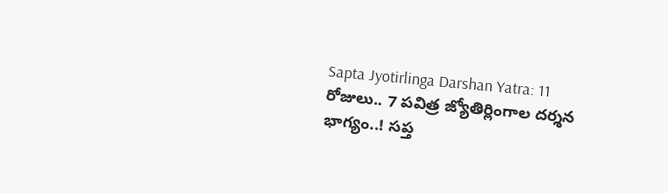Sapta Jyotirlinga Darshan Yatra: 11 రోజులు.. 7 పవిత్ర జ్యోతిర్లింగాల దర్శన భాగ్యం..! సప్త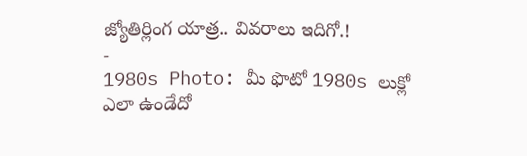జ్యోతిర్లింగ యాత్ర.. వివరాలు ఇదిగో.!
-
1980s Photo: మీ ఫొటో 1980s లుక్లో ఎలా ఉండేదో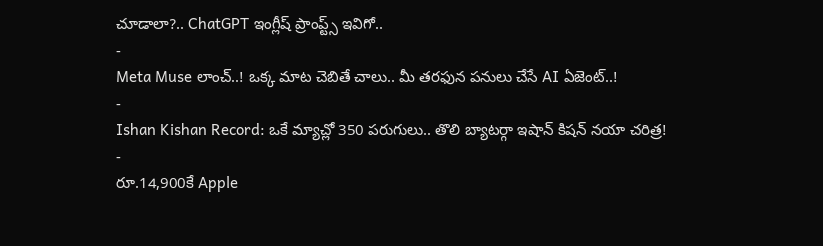చూడాలా?.. ChatGPT ఇంగ్లీష్ ప్రాంప్ట్స్ ఇవిగో..
-
Meta Muse లాంచ్..! ఒక్క మాట చెబితే చాలు.. మీ తరఫున పనులు చేసే AI ఏజెంట్..!
-
Ishan Kishan Record: ఒకే మ్యాచ్లో 350 పరుగులు.. తొలి బ్యాటర్గా ఇషాన్ కిషన్ నయా చరిత్ర!
-
రూ.14,900కే Apple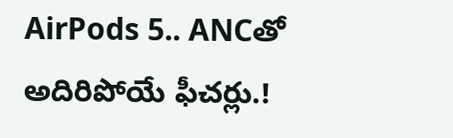AirPods 5.. ANCతో అదిరిపోయే ఫీచర్లు.!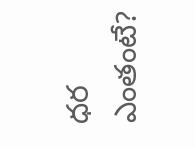ధర ఎంతంటే?